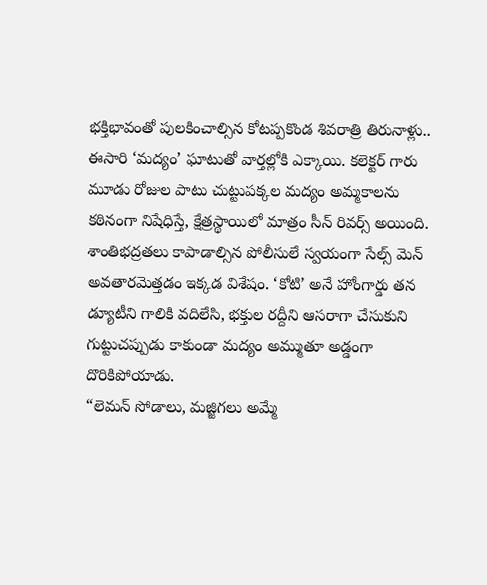భక్తిభావంతో పులకించాల్సిన కోటప్పకొండ శివరాత్రి తిరునాళ్లు.. ఈసారి ‘మద్యం’ ఘాటుతో వార్తల్లోకి ఎక్కాయి. కలెక్టర్ గారు మూడు రోజుల పాటు చుట్టుపక్కల మద్యం అమ్మకాలను కఠినంగా నిషేధిస్తే, క్షేత్రస్థాయిలో మాత్రం సీన్ రివర్స్ అయింది.
శాంతిభద్రతలు కాపాడాల్సిన పోలీసులే స్వయంగా సేల్స్ మెన్ అవతారమెత్తడం ఇక్కడ విశేషం. ‘కోటి’ అనే హోంగార్డు తన డ్యూటీని గాలికి వదిలేసి, భక్తుల రద్దీని ఆసరాగా చేసుకుని గుట్టుచప్పుడు కాకుండా మద్యం అమ్ముతూ అడ్డంగా దొరికిపోయాడు.
“లెమన్ సోడాలు, మజ్జిగలు అమ్మే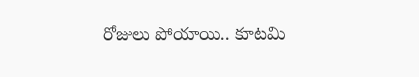రోజులు పోయాయి.. కూటమి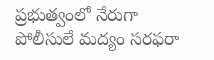ప్రభుత్వంలో నేరుగా పోలీసులే మద్యం సరఫరా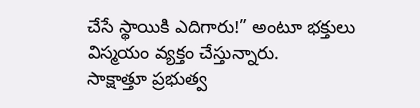చేసే స్థాయికి ఎదిగారు!” అంటూ భక్తులు విస్మయం వ్యక్తం చేస్తున్నారు.
సాక్షాత్తూ ప్రభుత్వ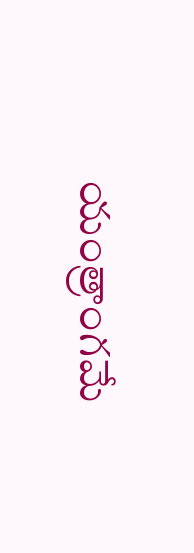యంత్రాంగమే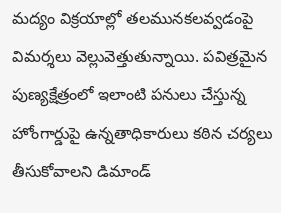మద్యం విక్రయాల్లో తలమునకలవ్వడంపై విమర్శలు వెల్లువెత్తుతున్నాయి. పవిత్రమైన పుణ్యక్షేత్రంలో ఇలాంటి పనులు చేస్తున్న హోంగార్డుపై ఉన్నతాధికారులు కఠిన చర్యలు తీసుకోవాలని డిమాండ్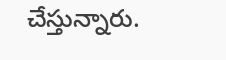చేస్తున్నారు.